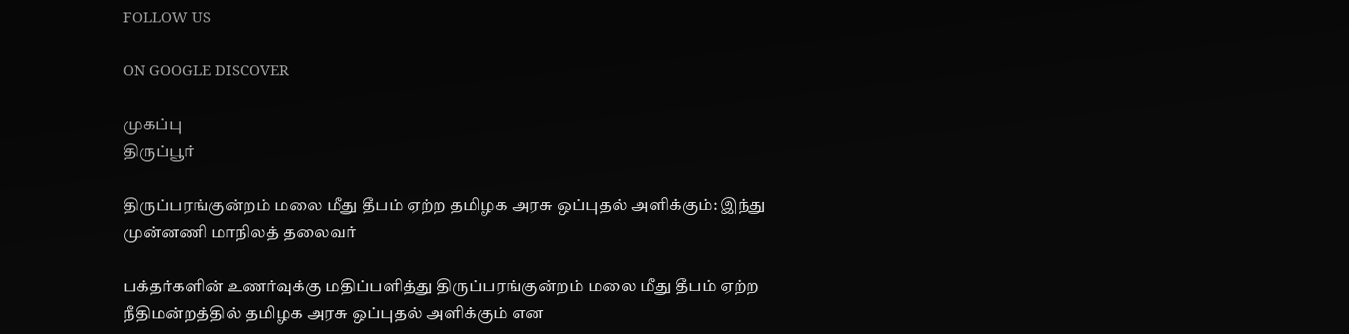FOLLOW US

ON GOOGLE DISCOVER

முகப்பு
திருப்பூர்

திருப்பரங்குன்றம் மலை மீது தீபம் ஏற்ற தமிழக அரசு ஒப்புதல் அளிக்கும்: இந்து முன்னணி மாநிலத் தலைவர்

பக்தர்களின் உணர்வுக்கு மதிப்பளித்து திருப்பரங்குன்றம் மலை மீது தீபம் ஏற்ற நீதிமன்றத்தில் தமிழக அரசு ஒப்புதல் அளிக்கும் என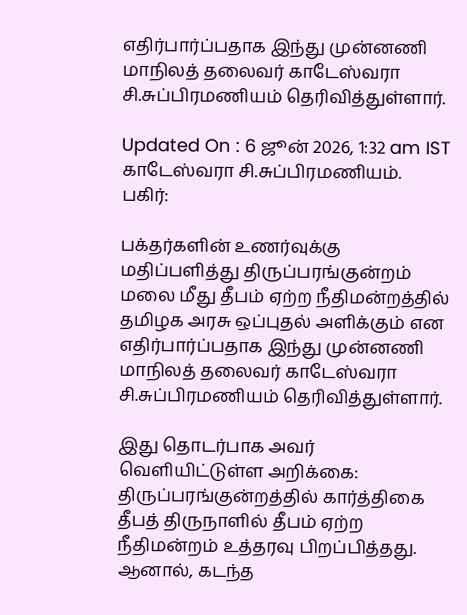எதிர்பார்ப்பதாக இந்து முன்னணி மாநிலத் தலைவர் காடேஸ்வரா சி.சுப்பிரமணியம் தெரிவித்துள்ளார்.

Updated On : 6 ஜூன் 2026, 1:32 am IST
காடேஸ்வரா சி.சுப்பிரமணியம்.
பகிர்:

பக்தர்களின் உணர்வுக்கு மதிப்பளித்து திருப்பரங்குன்றம் மலை மீது தீபம் ஏற்ற நீதிமன்றத்தில் தமிழக அரசு ஒப்புதல் அளிக்கும் என எதிர்பார்ப்பதாக இந்து முன்னணி மாநிலத் தலைவர் காடேஸ்வரா சி.சுப்பிரமணியம் தெரிவித்துள்ளார்.

இது தொடர்பாக அவர் வெளியிட்டுள்ள அறிக்கை: திருப்பரங்குன்றத்தில் கார்த்திகை தீபத் திருநாளில் தீபம் ஏற்ற நீதிமன்றம் உத்தரவு பிறப்பித்தது. ஆனால், கடந்த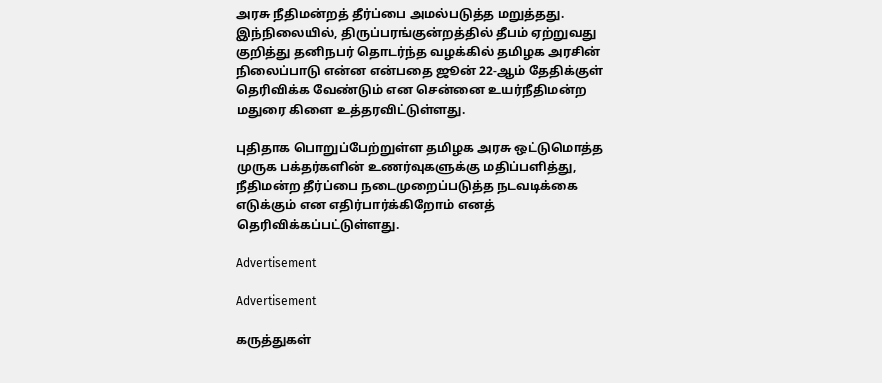அரசு நீதிமன்றத் தீர்ப்பை அமல்படுத்த மறுத்தது. இந்நிலையில், திருப்பரங்குன்றத்தில் தீபம் ஏற்றுவது குறித்து தனிநபர் தொடர்ந்த வழக்கில் தமிழக அரசின் நிலைப்பாடு என்ன என்பதை ஜூன் 22-ஆம் தேதிக்குள் தெரிவிக்க வேண்டும் என சென்னை உயர்நீதிமன்ற மதுரை கிளை உத்தரவிட்டுள்ளது.

புதிதாக பொறுப்பேற்றுள்ள தமிழக அரசு ஒட்டுமொத்த முருக பக்தர்களின் உணர்வுகளுக்கு மதிப்பளித்து, நீதிமன்ற தீர்ப்பை நடைமுறைப்படுத்த நடவடிக்கை எடுக்கும் என எதிர்பார்க்கிறோம் எனத் தெரிவிக்கப்பட்டுள்ளது.

Advertisement

Advertisement

கருத்துகள்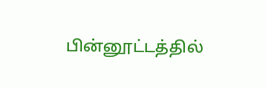பின்னூட்டத்தில்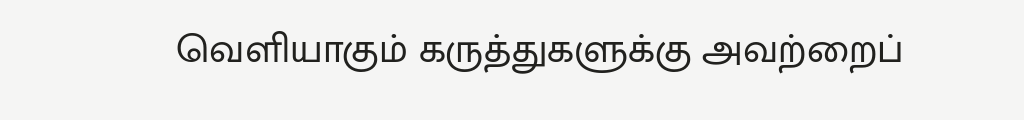வெளியாகும் கருத்துகளுக்கு அவற்றைப்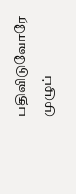பதிவிடுவோரே முழுப்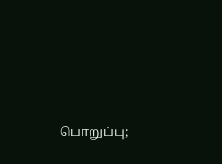பொறுப்பு;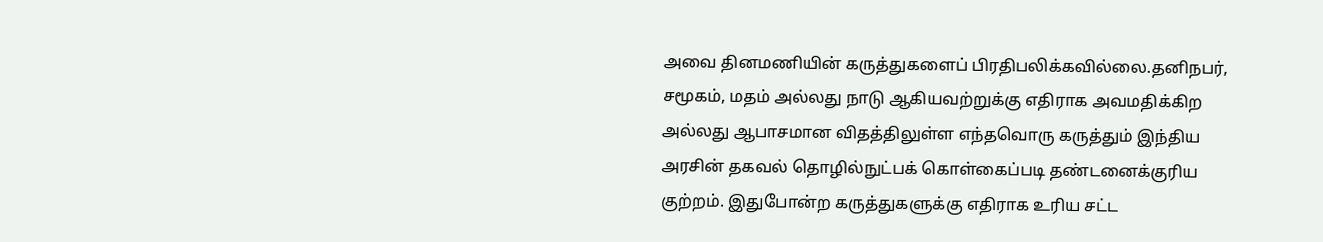அவை தினமணியின் கருத்துகளைப் பிரதிபலிக்கவில்லை.தனிநபர், சமூகம், மதம் அல்லது நாடு ஆகியவற்றுக்கு எதிராக அவமதிக்கிற அல்லது ஆபாசமான விதத்திலுள்ள எந்தவொரு கருத்தும் இந்திய அரசின் தகவல் தொழில்நுட்பக் கொள்கைப்படி தண்டனைக்குரிய குற்றம். இதுபோன்ற கருத்துகளுக்கு எதிராக உரிய சட்ட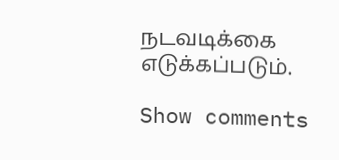நடவடிக்கை எடுக்கப்படும்.

Show comments